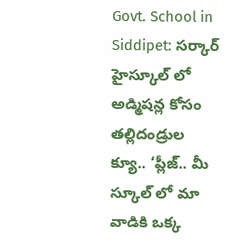Govt. School in Siddipet: సర్కార్ హైస్కూల్‌ లో అడ్మిషన్ల కోసం తల్లిదండ్రుల క్యూ.. ‘ప్లీజ్‌.. మీ స్కూల్‌ లో మా వాడికి ఒక్క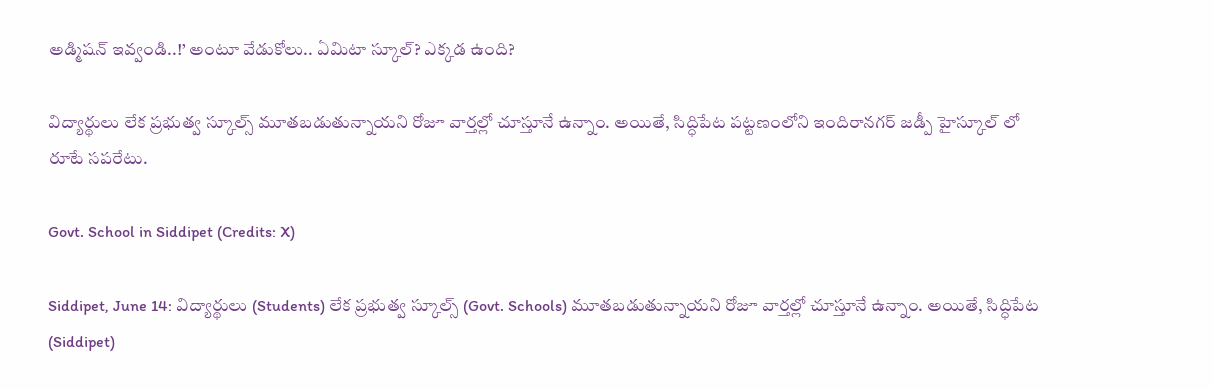అడ్మిషన్‌ ఇవ్వండి..!’ అంటూ వేడుకోలు.. ఏమిటా స్కూల్? ఎక్కడ ఉంది?

విద్యార్థులు లేక ప్రభుత్వ స్కూల్స్ మూతబడుతున్నాయని రోజూ వార్తల్లో చూస్తూనే ఉన్నాం. అయితే, సిద్ధిపేట పట్టణంలోని ఇందిరానగర్‌ జడ్పీ హైస్కూల్‌ లో రూటే సపరేటు.

Govt. School in Siddipet (Credits: X)

Siddipet, June 14: విద్యార్థులు (Students) లేక ప్రభుత్వ స్కూల్స్ (Govt. Schools) మూతబడుతున్నాయని రోజూ వార్తల్లో చూస్తూనే ఉన్నాం. అయితే, సిద్ధిపేట (Siddipet)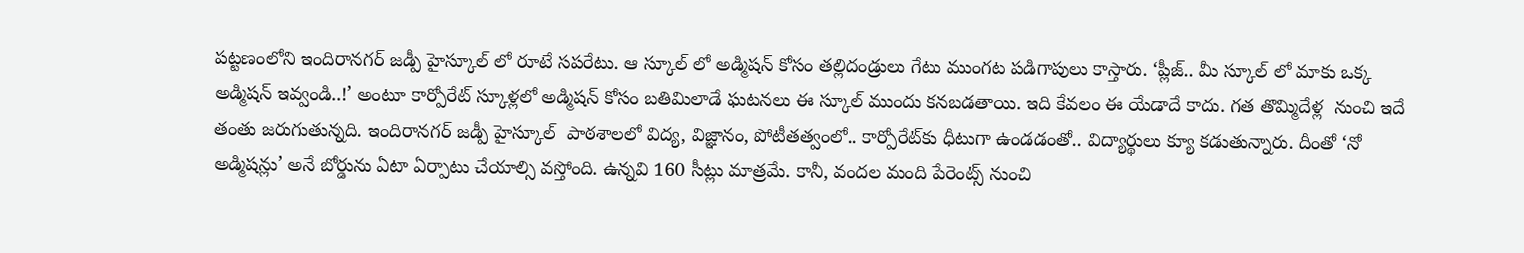పట్టణంలోని ఇందిరానగర్‌ జడ్పీ హైస్కూల్‌ లో రూటే సపరేటు. ఆ స్కూల్ లో అడ్మిషన్ కోసం తల్లిదండ్రులు గేటు ముంగట పడిగాపులు కాస్తారు. ‘ప్లీజ్‌.. మీ స్కూల్‌ లో మాకు ఒక్క అడ్మిషన్‌ ఇవ్వండి..!’ అంటూ కార్పోరేట్ స్కూళ్లలో అడ్మిషన్ కోసం బతిమిలాడే ఘటనలు ఈ స్కూల్ ముందు కనబడతాయి. ఇది కేవలం ఈ యేడాదే కాదు. గత తొమ్మిదేళ్ల  నుంచి ఇదే తంతు జరుగుతున్నది. ఇందిరానగర్‌ జడ్పీ హైస్కూల్‌  పాఠశాలలో విద్య, విజ్ఞానం, పోటీతత్వంలో.. కార్పోరేట్‌కు ధీటుగా ఉండడంతో.. విద్యార్థులు క్యూ కడుతున్నారు. దీంతో ‘నో అడ్మిషన్లు’ అనే బోర్డును ఏటా ఏర్పాటు చేయాల్సి వస్తోంది. ఉన్నవి 160 సీట్లు మాత్రమే. కానీ, వందల మంది పేరెంట్స్‌ నుంచి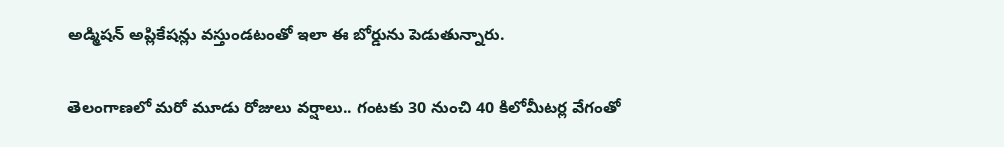అడ్మిషన్ అప్లికేషన్లు వస్తుండటంతో ఇలా ఈ బోర్డును పెడుతున్నారు.

తెలంగాణలో మరో మూడు రోజులు వర్షాలు.. గంటకు 30 నుంచి 40 కిలోమీటర్ల వేగంతో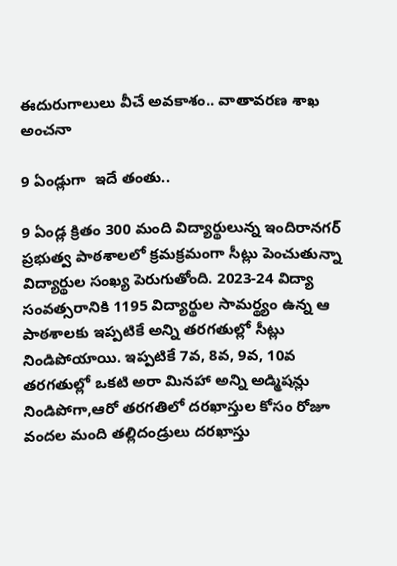ఈదురుగాలులు వీచే అవకాశం.. వాతావరణ శాఖ అంచనా

9 ఏండ్లుగా  ఇదే తంతు..

9 ఏండ్ల క్రితం 300 మంది విద్యార్థులున్న ఇందిరానగర్‌ ప్రభుత్వ పాఠశాలలో క్రమక్రమంగా సీట్లు పెంచుతున్నా విద్యార్థుల సంఖ్య పెరుగుతోంది. 2023-24 విద్యా సంవత్సరానికి 1195 విద్యార్థుల సామర్థ్యం ఉన్న ఆ పాఠశాలకు ఇప్పటికే అన్ని తరగతుల్లో సీట్లు నిండిపోయాయి. ఇప్పటికే 7వ, 8వ, 9వ, 10వ తరగతుల్లో ఒకటి అరా మినహా అన్ని అడ్మిషన్లు నిండిపోగా,ఆరో తరగతిలో దరఖాస్తుల కోసం రోజూ వందల మంది తల్లిదండ్రులు దరఖాస్తు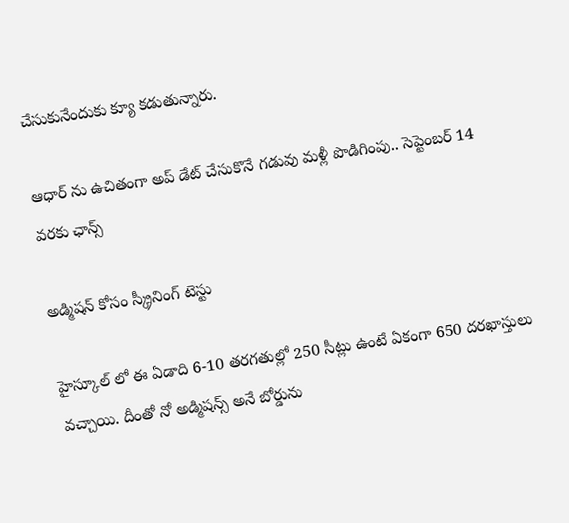చేసుకునేందుకు క్యూ కడుతున్నారు.

ఆధార్‌ ను ఉచితంగా అప్‌ డేట్‌ చేసుకొనే గడువు మళ్లీ పొడిగింపు.. సెప్టెంబర్‌ 14 వరకు ఛాన్స్

అడ్మిషన్ కోసం స్క్రీనింగ్ టెస్టు

హైస్కూల్ లో ఈ ఏడాది 6-10 తరగతుల్లో 250 సీట్లు ఉంటే ఏకంగా 650 దరఖాస్తులు వచ్చాయి. దీంతో నో అడ్మిషన్స్ అనే బోర్డును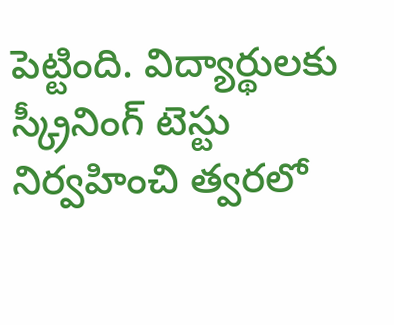పెట్టింది. విద్యార్థులకు స్క్రీనింగ్ టెస్టు నిర్వహించి త్వరలో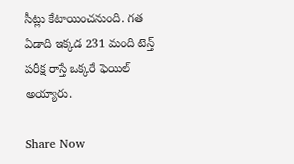సీట్లు కేటాయించనుంది. గత ఏడాది ఇక్కడ 231 మంది టెన్త్ పరీక్ష రాస్తే ఒక్కరే ఫెయిల్ అయ్యారు.

Share Now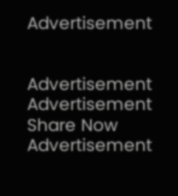Advertisement


Advertisement
Advertisement
Share Now
Advertisement